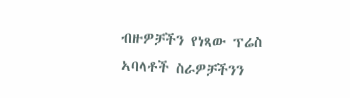ብዙዎቻችን የነጻው ፕሬስ ኣባላቶች ስራዎቻችንን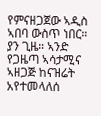የምናዘጋጀው ኣዲስ ኣበባ ውስጥ ነበር። ያን ጊዜ። ኣንድ የጋዜጣ ኣሳታሚና ኣዘጋጅ ከናዝሬት አየተመላለሰ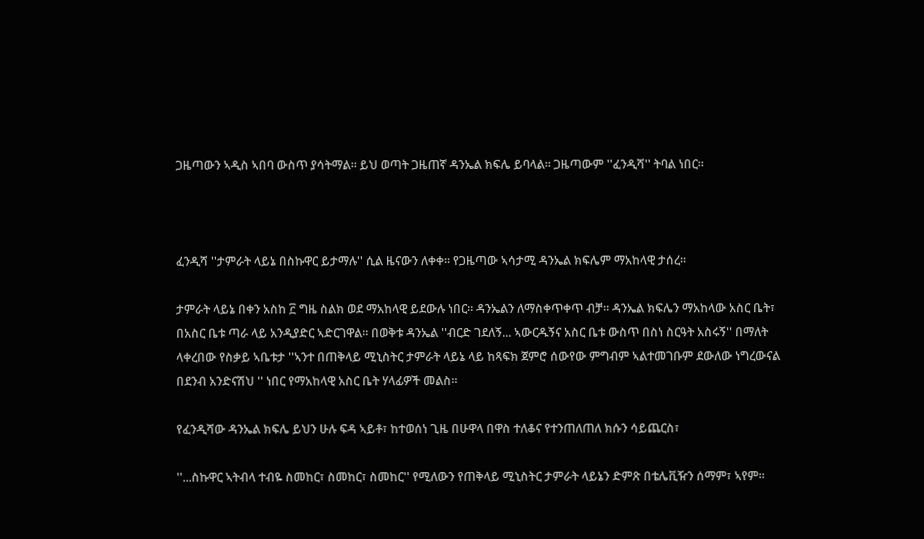ጋዜጣውን ኣዲስ ኣበባ ውስጥ ያሳትማል። ይህ ወጣት ጋዜጠኛ ዳንኤል ክፍሌ ይባላል። ጋዜጣውም ''ፈንዲሻ'' ትባል ነበር።



ፈንዲሻ ''ታምራት ላይኔ በስኩዋር ይታማሉ'' ሲል ዜናውን ለቀቀ። የጋዜጣው ኣሳታሚ ዳንኤል ክፍሌም ማአከላዊ ታሰረ።

ታምራት ላይኔ በቀን አስከ ፫ ግዜ ስልክ ወደ ማአከላዊ ይደውሉ ነበር። ዳንኤልን ለማስቀጥቀጥ ብቻ። ዳንኤል ክፍሌን ማአከላው አስር ቤት፣ በአስር ቤቱ ጣራ ላይ አንዲያድር ኣድርገዋል። በወቅቱ ዳንኤል ''ብርድ ገደለኝ... ኣውርዱኝና አስር ቤቱ ውስጥ በስነ ስርዓት አስሩኝ'' በማለት ላቀረበው የስቃይ ኣቤቱታ ''ኣንተ በጠቅላይ ሚኒስትር ታምራት ላይኔ ላይ ከጻፍክ ጀምሮ ሰውየው ምግብም ኣልተመገቡም ደውለው ነግረውናል በደንብ አንድናሽህ '' ነበር የማአከላዊ አስር ቤት ሃላፊዎች መልስ።

የፈንዲሻው ዳንኤል ክፍሌ ይህን ሁሉ ፍዳ ኣይቶ፣ ከተወሰነ ጊዜ በሁዋላ በዋስ ተለቆና የተንጠለጠለ ክሱን ሳይጨርስ፣

''...ስኩዋር ኣትብላ ተብዬ ስመከር፣ ስመከር፣ ስመከር'' የሚለውን የጠቅላይ ሚኒስትር ታምራት ላይኔን ድምጽ በቴሌቪዥን ሰማም፣ ኣየም።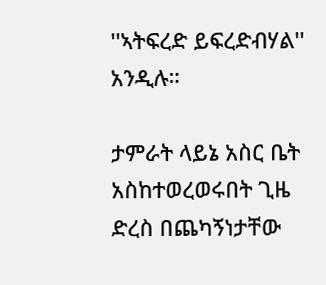''ኣትፍረድ ይፍረድብሃል'' አንዲሉ።

ታምራት ላይኔ አስር ቤት አስከተወረወሩበት ጊዜ ድረስ በጨካኝነታቸው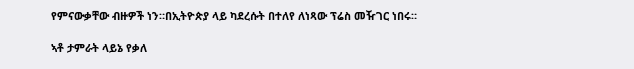የምናውቃቸው ብዙዎች ነን።በኢትዮጵያ ላይ ካደረሱት በተለየ ለነጻው ፕሬስ መዥገር ነበሩ።

ኣቶ ታምራት ላይኔ የቃለ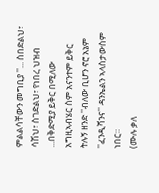ምልልሳቸውን መግቢያ ''... ስበድልህ፣ ሳሽህ፣ ስገድልህ፣ የነበረ ህዝብ ...በቅድሚያ ይቅር በሚለው አግዚኣብሄር ስም አናንተም ይቅር ትሉኝ ዘንድ ''ብለው ቢሆን ኖሮ አኔም ''ፈንዲሻንና'' ዳንኤልን ኣላስታውስም ነበር።
(ሙሉ ቃለ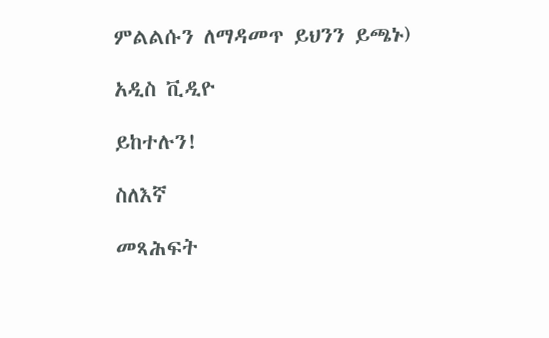ምልልሱን ለማዳመጥ ይህንን ይጫኑ)

አዲስ ቪዲዮ

ይከተሉን!

ስለእኛ

መጻሕፍት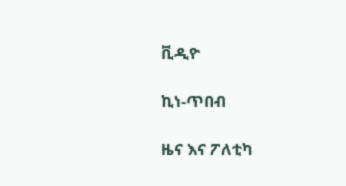ቪዲዮ

ኪነ-ጥበብ

ዜና እና ፖለቲካ